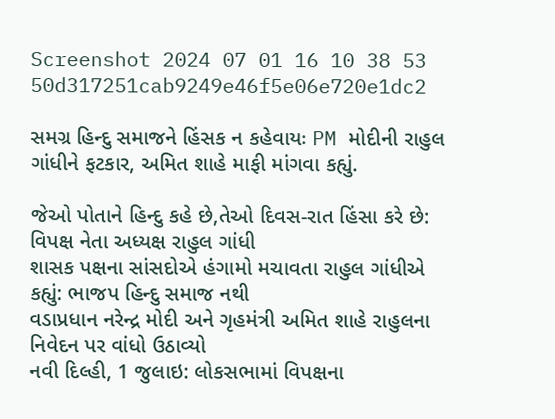Screenshot 2024 07 01 16 10 38 53 50d317251cab9249e46f5e06e720e1dc2

સમગ્ર હિન્દુ સમાજને હિંસક ન કહેવાયઃ PM મોદીની રાહુલ ગાંધીને ફટકાર, અમિત શાહે માફી માંગવા કહ્યું.

જેઓ પોતાને હિન્દુ કહે છે,તેઓ દિવસ-રાત હિંસા કરે છે: વિપક્ષ નેતા અધ્યક્ષ રાહુલ ગાંધી
શાસક પક્ષના સાંસદોએ હંગામો મચાવતા રાહુલ ગાંધીએ કહ્યું: ભાજપ હિન્દુ સમાજ નથી
વડાપ્રધાન નરેન્દ્ર મોદી અને ગૃહમંત્રી અમિત શાહે રાહુલના નિવેદન પર વાંધો ઉઠાવ્યો
નવી દિલ્હી, 1 જુલાઇ: લોકસભામાં વિપક્ષના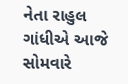નેતા રાહુલ ગાંધીએ આજે સોમવારે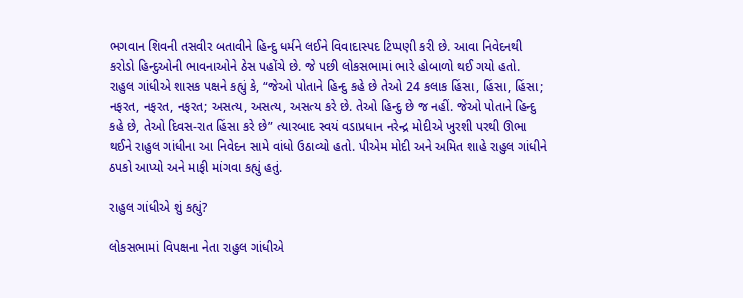ભગવાન શિવની તસવીર બતાવીને હિન્દુ ધર્મને લઈને વિવાદાસ્પદ ટિપ્પણી કરી છે. આવા નિવેદનથી કરોડો હિન્દુઓની ભાવનાઓને ઠેસ પહોંચે છે. જે પછી લોકસભામાં ભારે હોબાળો થઈ ગયો હતો. રાહુલ ગાંધીએ શાસક પક્ષને કહ્યું કે, “જેઓ પોતાને હિન્દુ કહે છે તેઓ 24 કલાક હિંસા, હિંસા, હિંસા; નફરત, નફરત, નફરત; અસત્ય, અસત્ય, અસત્ય કરે છે. તેઓ હિન્દુ છે જ નહીં. જેઓ પોતાને હિન્દુ કહે છે, તેઓ દિવસ-રાત હિંસા કરે છે” ત્યારબાદ સ્વયં વડાપ્રધાન નરેન્દ્ર મોદીએ ખુરશી પરથી ઊભા થઈને રાહુલ ગાંધીના આ નિવેદન સામે વાંધો ઉઠાવ્યો હતો. પીએમ મોદી અને અમિત શાહે રાહુલ ગાંધીને ઠપકો આપ્યો અને માફી માંગવા કહ્યું હતું.

રાહુલ ગાંધીએ શું કહ્યું?

લોકસભામાં વિપક્ષના નેતા રાહુલ ગાંધીએ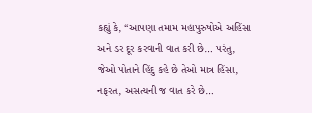કહ્યું કે, “આપણા તમામ મહાપુરુષોએ અહિંસા અને ડર દૂર કરવાની વાત કરી છે… પરંતુ, જેઓ પોતાને હિંદુ કહે છે તેઓ માત્ર હિંસા, નફરત, અસત્યની જ વાત કરે છે…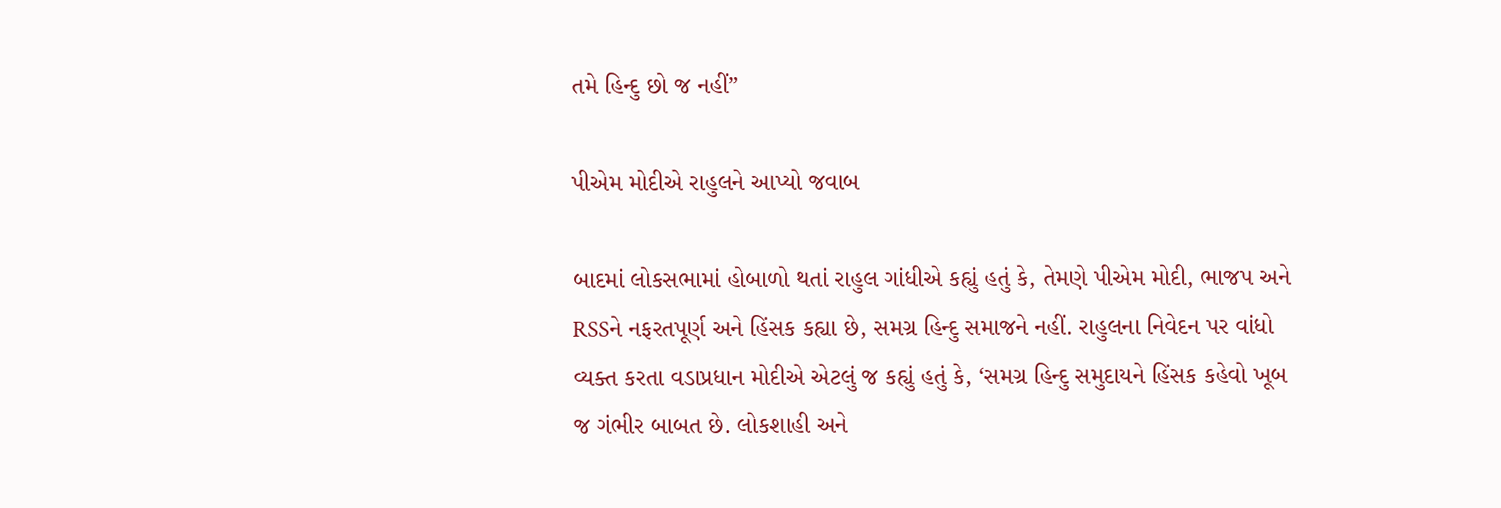તમે હિન્દુ છો જ નહીં”

પીએમ મોદીએ રાહુલને આપ્યો જવાબ

બાદમાં લોકસભામાં હોબાળો થતાં રાહુલ ગાંધીએ કહ્યું હતું કે, તેમણે પીએમ મોદી, ભાજપ અને RSSને નફરતપૂર્ણ અને હિંસક કહ્યા છે, સમગ્ર હિન્દુ સમાજને નહીં. રાહુલના નિવેદન પર વાંધો વ્યક્ત કરતા વડાપ્રધાન મોદીએ એટલું જ કહ્યું હતું કે, ‘સમગ્ર હિન્દુ સમુદાયને હિંસક કહેવો ખૂબ જ ગંભીર બાબત છે. લોકશાહી અને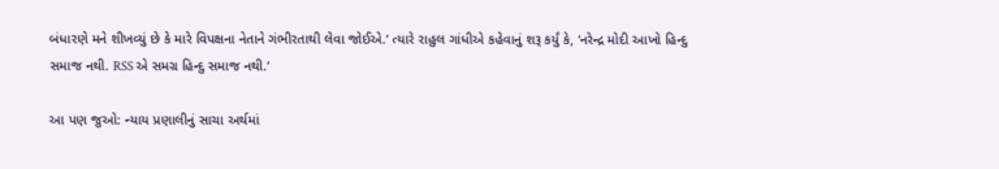બંધારણે મને શીખવ્યું છે કે મારે વિપક્ષના નેતાને ગંભીરતાથી લેવા જોઈએ.’ ત્યારે રાહુલ ગાંધીએ કહેવાનું શરૂ કર્યું કે, ‘નરેન્દ્ર મોદી આખો હિન્દુ સમાજ નથી. RSS એ સમગ્ર હિન્દુ સમાજ નથી.’

આ પણ જુઓ: ન્યાય પ્રણાલીનું સાચા અર્થમાં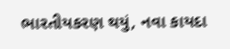ભારતીયકરણ થયું, નવા કાયદા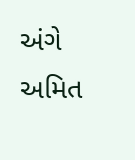અંગે અમિત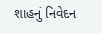શાહનું નિવેદન